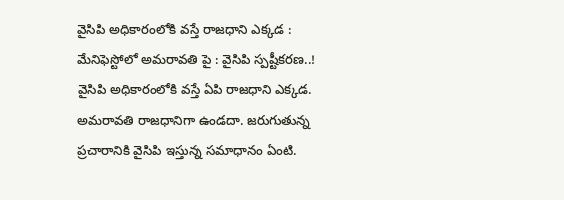వైసిపి అధికారంలోకి వస్తే రాజధాని ఎక్కడ : మేనిఫెస్టోలో అమరావతి పై : వైసిపి స్పష్టీకరణ..!
వైసిపి అధికారంలోకి వస్తే ఏపి రాజధాని ఎక్కడ. అమరావతి రాజధానిగా ఉండదా. జరుగుతున్న ప్రచారానికి వైసిపి ఇస్తున్న సమాధానం ఏంటి.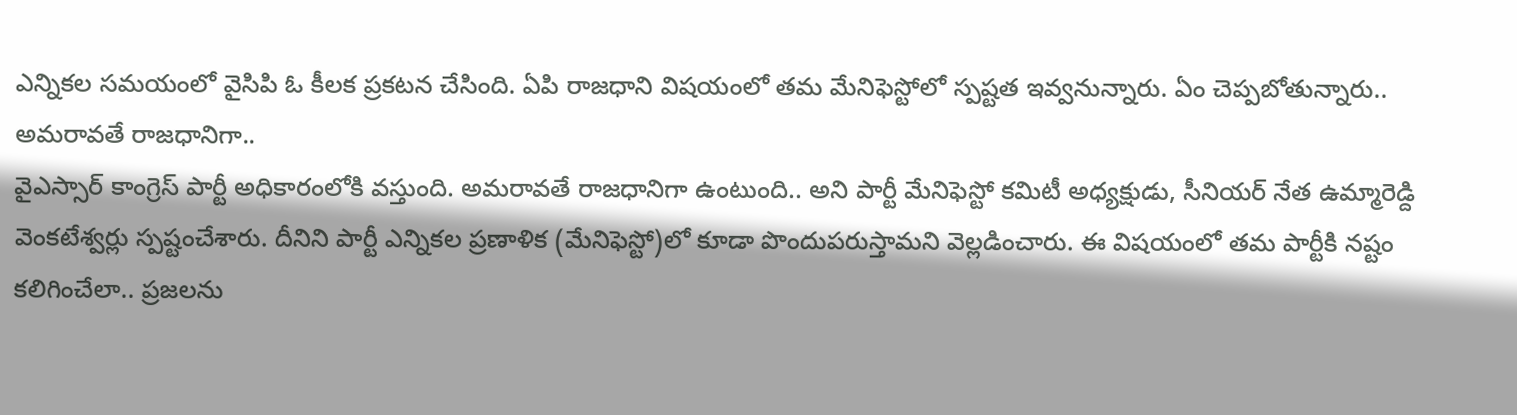ఎన్నికల సమయంలో వైసిపి ఓ కీలక ప్రకటన చేసింది. ఏపి రాజధాని విషయంలో తమ మేనిఫెస్టోలో స్పష్టత ఇవ్వనున్నారు. ఏం చెప్పబోతున్నారు..
అమరావతే రాజధానిగా..
వైఎస్సార్ కాంగ్రెస్ పార్టీ అధికారంలోకి వస్తుంది. అమరావతే రాజధానిగా ఉంటుంది.. అని పార్టీ మేనిఫెస్టో కమిటీ అధ్యక్షుడు, సీనియర్ నేత ఉమ్మారెడ్ది వెంకటేశ్వర్లు స్పష్టంచేశారు. దీనిని పార్టీ ఎన్నికల ప్రణాళిక (మేనిఫెస్టో)లో కూడా పొందుపరుస్తామని వెల్లడించారు. ఈ విషయంలో తమ పార్టీకి నష్టం కలిగించేలా.. ప్రజలను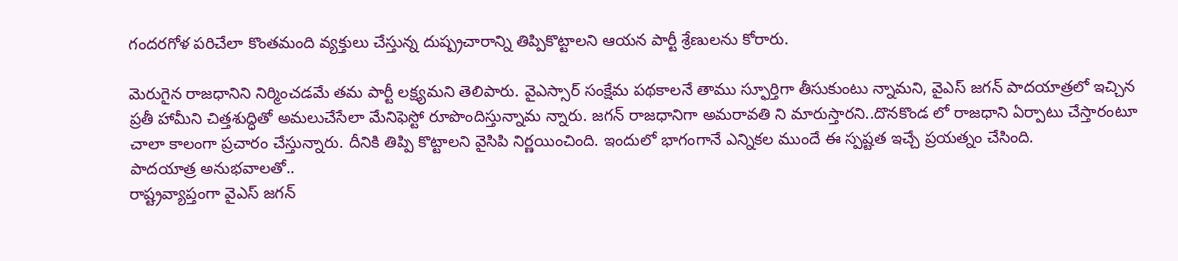గందరగోళ పరిచేలా కొంతమంది వ్యక్తులు చేస్తున్న దుష్ప్రచారాన్ని తిప్పికొట్టాలని ఆయన పార్టీ శ్రేణులను కోరారు.

మెరుగైన రాజధానిని నిర్మించడమే తమ పార్టీ లక్ష్యమని తెలిపారు. వైఎస్సార్ సంక్షేమ పథకాలనే తాము స్ఫూర్తిగా తీసుకుంటు న్నామని, వైఎస్ జగన్ పాదయాత్రలో ఇచ్చిన ప్రతీ హామీని చిత్తశుద్ధితో అమలుచేసేలా మేనిఫెస్టో రూపొందిస్తున్నామ న్నారు. జగన్ రాజధానిగా అమరావతి ని మారుస్తారని..దొనకొండ లో రాజధాని ఏర్పాటు చేస్తారంటూ చాలా కాలంగా ప్రచారం చేస్తున్నారు. దీనికి తిప్పి కొట్టాలని వైసిపి నిర్ణయించింది. ఇందులో భాగంగానే ఎన్నికల ముందే ఈ స్పష్టత ఇచ్చే ప్రయత్నం చేసింది.
పాదయాత్ర అనుభవాలతో..
రాష్ట్రవ్యాప్తంగా వైఎస్ జగన్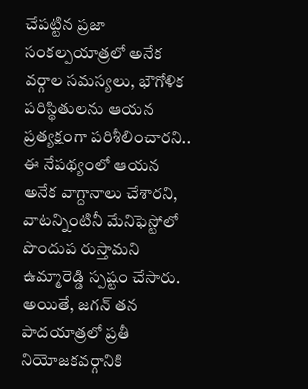చేపట్టిన ప్రజా సంకల్పయాత్రలో అనేక వర్గాల సమస్యలు, భౌగోళిక పరిస్థితులను ఆయన ప్రత్యక్షంగా పరిశీలించారని.. ఈ నేపథ్యంలో ఆయన అనేక వాగ్దానాలు చేశారని, వాటన్నింటినీ మేనిఫెస్టోలో పొందుప రుస్తామని ఉమ్మారెడ్డి స్పష్టం చేసారు. అయితే, జగన్ తన పాదయాత్రలో ప్రతీ నియోజకవర్గానికి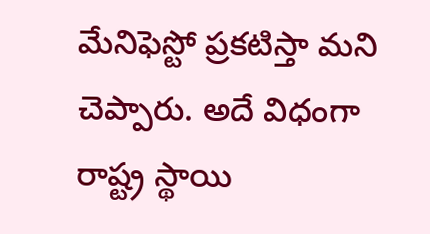మేనిఫెస్టో ప్రకటిస్తా మని చెప్పారు. అదే విధంగా రాష్ట్ర స్థాయి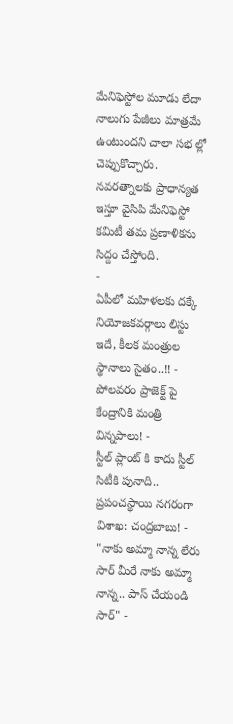మేనిఫెస్టోల మూడు లేదా నాలుగు పేజీలు మాత్రమే ఉంటుందని చాలా సభ ల్లో చెప్పుకొచ్చారు. నవరత్నాలకు ప్రాధాన్యత ఇస్తూ వైసిపి మేనిఫెస్టో కమిటీ తమ ప్రణాళికను సిద్దం చేస్తోంది.
-
ఏపీలో మహిళలకు దక్కే నియోజకవర్గాలు లిస్టు ఇదే, కీలక మంత్రుల స్థానాలు సైతం..!! -
పోలవరం ప్రాజెక్ట్ పై కేంద్రానికి మంత్రి విన్నపాలు! -
స్టీల్ ప్లాంట్ కి కాదు స్టీల్ సిటీకి పునాది.. ప్రపంచస్థాయి నగరంగా విశాఖ: చంద్రబాబు! -
"నాకు అమ్మా నాన్న లేరు సార్ మీరే నాకు అమ్మా నాన్న.. పాస్ చేయండి సార్" -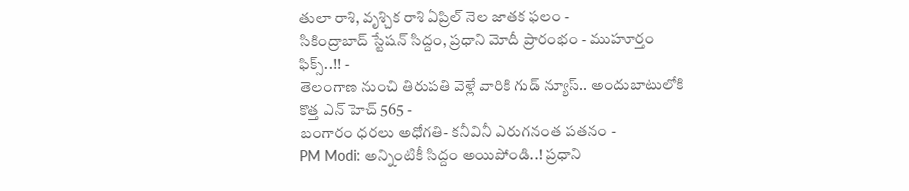తులా రాశి, వృశ్చిక రాశి ఏప్రిల్ నెల జాతక ఫలం -
సికింద్రాబాద్ స్టేషన్ సిద్దం, ప్రధాని మోదీ ప్రారంభం - ముహూర్తం ఫిక్స్..!! -
తెలంగాణ నుంచి తిరుపతి వెళ్లే వారికి గుడ్ న్యూస్.. అందుబాటులోకి కొత్త ఎన్ హెచ్ 565 -
బంగారం ధరలు అధోగతి- కనీవినీ ఎరుగనంత పతనం -
PM Modi: అన్నింటికీ సిద్దం అయిపోండి..! ప్రధాని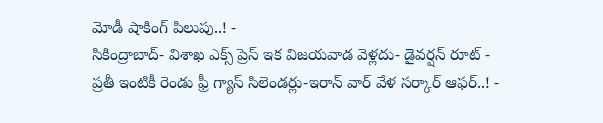మోడీ షాకింగ్ పిలుపు..! -
సికింద్రాబాద్- విశాఖ ఎక్స్ ప్రెస్ ఇక విజయవాడ వెళ్లదు- డైవర్షన్ రూట్ -
ప్రతీ ఇంటికీ రెండు ఫ్రీ గ్యాస్ సిలెండర్లు-ఇరాన్ వార్ వేళ సర్కార్ ఆఫర్..! -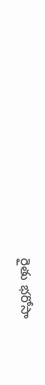రైతు భరోసా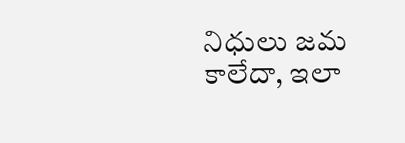నిధులు జమ కాలేదా, ఇలా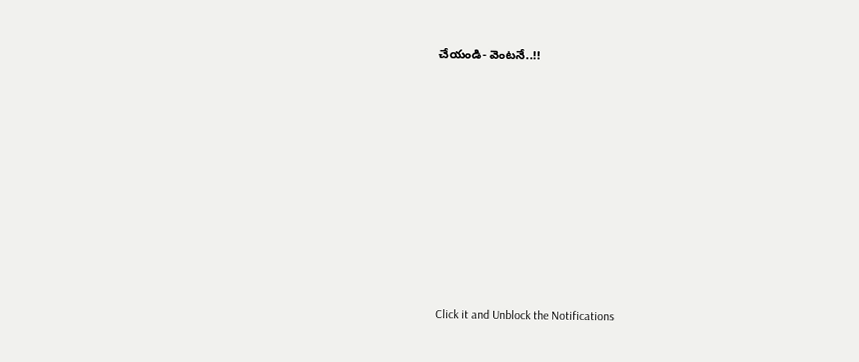చేయండి- వెంటనే..!!












Click it and Unblock the Notifications